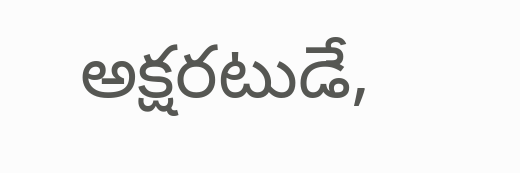అక్షరటుడే,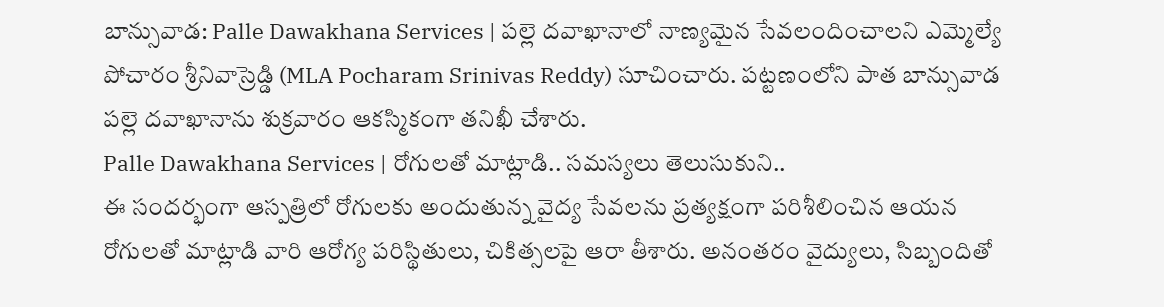బాన్సువాడ: Palle Dawakhana Services | పల్లె దవాఖానాలో నాణ్యమైన సేవలందించాలని ఎమ్మెల్యే పోచారం శ్రీనివాస్రెడ్డి (MLA Pocharam Srinivas Reddy) సూచించారు. పట్టణంలోని పాత బాన్సువాడ పల్లె దవాఖానాను శుక్రవారం ఆకస్మికంగా తనిఖీ చేశారు.
Palle Dawakhana Services | రోగులతో మాట్లాడి.. సమస్యలు తెలుసుకుని..
ఈ సందర్భంగా ఆస్పత్రిలో రోగులకు అందుతున్న వైద్య సేవలను ప్రత్యక్షంగా పరిశీలించిన ఆయన రోగులతో మాట్లాడి వారి ఆరోగ్య పరిస్థితులు, చికిత్సలపై ఆరా తీశారు. అనంతరం వైద్యులు, సిబ్బందితో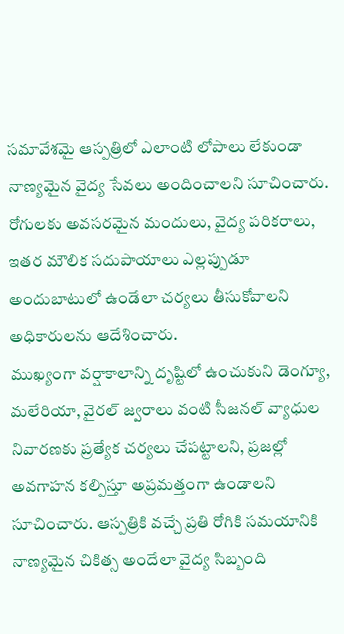సమావేశమై ఆస్పత్రిలో ఎలాంటి లోపాలు లేకుండా నాణ్యమైన వైద్య సేవలు అందించాలని సూచించారు. రోగులకు అవసరమైన మందులు, వైద్య పరికరాలు, ఇతర మౌలిక సదుపాయాలు ఎల్లప్పుడూ అందుబాటులో ఉండేలా చర్యలు తీసుకోవాలని అధికారులను ఆదేశించారు.
ముఖ్యంగా వర్షాకాలాన్ని దృష్టిలో ఉంచుకుని డెంగ్యూ, మలేరియా, వైరల్ జ్వరాలు వంటి సీజనల్ వ్యాధుల నివారణకు ప్రత్యేక చర్యలు చేపట్టాలని, ప్రజల్లో అవగాహన కల్పిస్తూ అప్రమత్తంగా ఉండాలని సూచించారు. ఆస్పత్రికి వచ్చే ప్రతి రోగికి సమయానికి నాణ్యమైన చికిత్స అందేలా వైద్య సిబ్బంది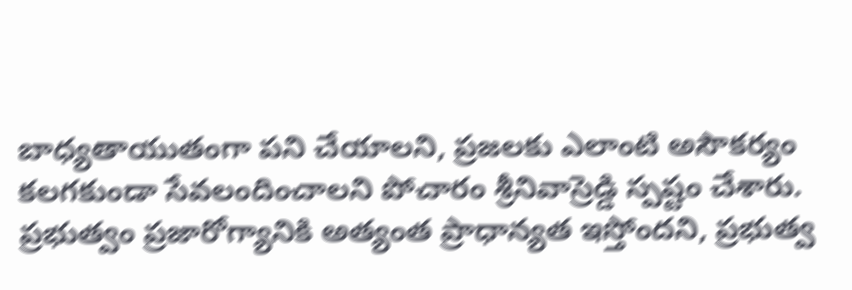బాధ్యతాయుతంగా పని చేయాలని, ప్రజలకు ఎలాంటి అసౌకర్యం కలగకుండా సేవలందించాలని పోచారం శ్రీనివాస్రెడ్డి స్పష్టం చేశారు. ప్రభుత్వం ప్రజారోగ్యానికి అత్యంత ప్రాధాన్యత ఇస్తోందని, ప్రభుత్వ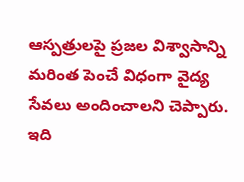ఆస్పత్రులపై ప్రజల విశ్వాసాన్ని మరింత పెంచే విధంగా వైద్య సేవలు అందించాలని చెప్పారు.
ఇది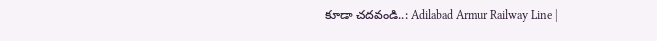కూడా చదవండి..: Adilabad Armur Railway Line |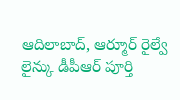ఆదిలాబాద్, ఆర్మూర్ రైల్వే లైన్కు డీపీఆర్ పూర్తి